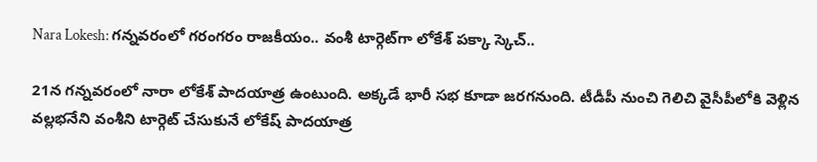Nara Lokesh: గన్నవరంలో గరంగరం రాజకీయం.. వంశీ టార్గెట్‌గా లోకేశ్‌ పక్కా స్కెచ్‌..

21న గన్నవరంలో నారా లోకేశ్‌ పాదయాత్ర ఉంటుంది. అక్కడే భారీ సభ కూడా జరగనుంది. టీడీపీ నుంచి గెలిచి వైసీపీలోకి వెళ్లిన వల్లభనేని వంశీని టార్గెట్ చేసుకునే లోకేష్ పాదయాత్ర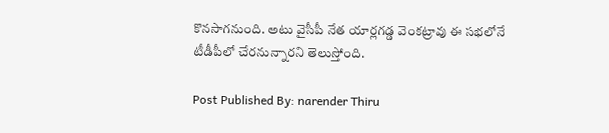కొనసాగనుంది. అటు వైసీపీ నేత యార్లగడ్డ వెంకట్రావు ఈ సభలోనే టీడీపీలో చేరనున్నారని తెలుస్తోంది.

Post Published By: narender Thiru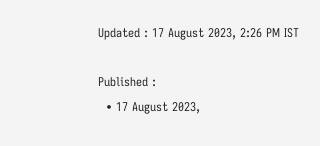Updated : 17 August 2023, 2:26 PM IST

Published :
  • 17 August 2023,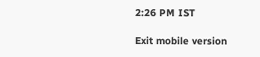2:26 PM IST

Exit mobile version